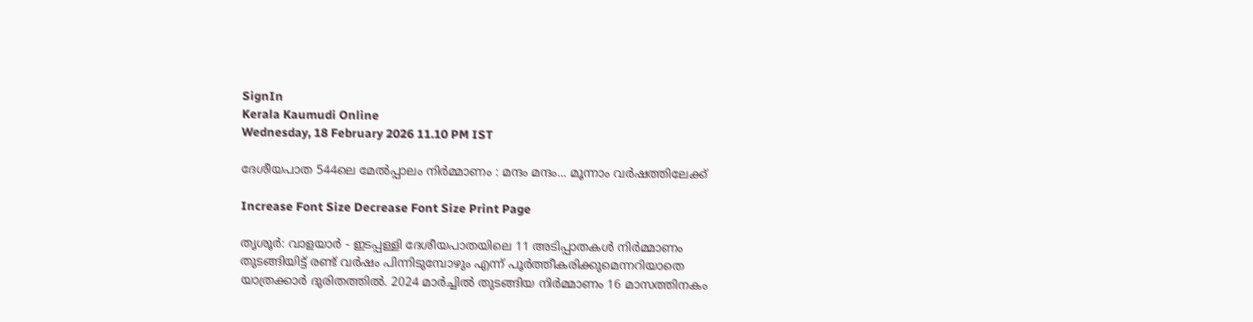SignIn
Kerala Kaumudi Online
Wednesday, 18 February 2026 11.10 PM IST

ദേശീയപാത 544ലെ മേൽപ്പാലം നിർമ്മാണം : മന്ദം മന്ദം... മൂന്നാം വർഷത്തിലേക്ക്

Increase Font Size Decrease Font Size Print Page

തൃശൂർ: വാളയാർ - ഇടപ്പള്ളി ദേശീയപാതയിലെ 11 അടിപ്പാതകൾ നിർമ്മാണം തുടങ്ങിയിട്ട് രണ്ട് വർഷം പിന്നിടുമ്പോഴും എന്ന് പൂർത്തീകരിക്കുമെന്നറിയാതെ യാത്രക്കാർ ദുരിതത്തിൽ. 2024 മാർച്ചിൽ തുടങ്ങിയ നിർമ്മാണം 16 മാസത്തിനകം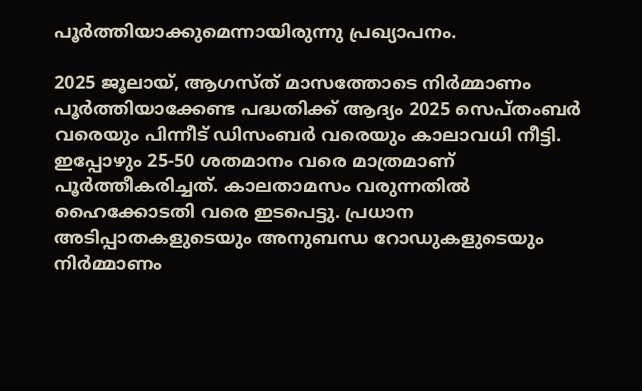പൂർത്തിയാക്കുമെന്നായിരുന്നു പ്രഖ്യാപനം.

2025 ജൂലായ്, ആഗസ്ത് മാസത്തോടെ നിർമ്മാണം പൂർത്തിയാക്കേണ്ട പദ്ധതിക്ക് ആദ്യം 2025 സെപ്തംബർ വരെയും പിന്നീട് ഡിസംബർ വരെയും കാലാവധി നീട്ടി. ഇപ്പോഴും 25-50 ശതമാനം വരെ മാത്രമാണ് പൂർത്തീകരിച്ചത്. കാലതാമസം വരുന്നതിൽ ഹൈക്കോടതി വരെ ഇടപെട്ടു. പ്രധാന അടിപ്പാതകളുടെയും അനുബന്ധ റോഡുകളുടെയും നിർമ്മാണം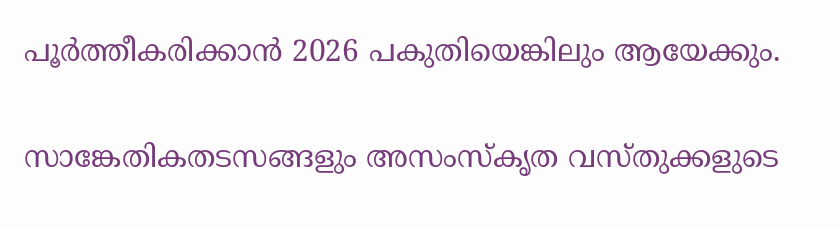പൂർത്തീകരിക്കാൻ 2026 പകുതിയെങ്കിലും ആയേക്കും.

സാങ്കേതികതടസങ്ങളും അസംസ്‌കൃത വസ്തുക്കളുടെ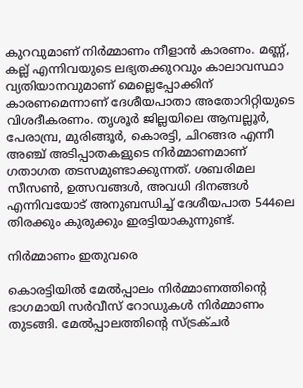കുറവുമാണ് നിർമ്മാണം നീളാൻ കാരണം. മണ്ണ്, കല്ല് എന്നിവയുടെ ലഭ്യതക്കുറവും കാലാവസ്ഥാ വ്യതിയാനവുമാണ് മെല്ലെപ്പോക്കിന് കാരണമെന്നാണ് ദേശീയപാതാ അതോറിറ്റിയുടെ വിശദീകരണം. തൃശൂർ ജില്ലയിലെ ആമ്പല്ലൂർ, പേരാമ്പ്ര, മുരിങ്ങൂർ, കൊരട്ടി, ചിറങ്ങര എന്നീ അഞ്ച് അടിപ്പാതകളുടെ നിർമ്മാണമാണ് ഗതാഗത തടസമുണ്ടാക്കുന്നത്. ശബരിമല സീസൺ, ഉത്സവങ്ങൾ, അവധി ദിനങ്ങൾ എന്നിവയോട് അനുബന്ധിച്ച് ദേശീയപാത 544ലെ തിരക്കും കുരുക്കും ഇരട്ടിയാകുന്നുണ്ട്.

നിർമ്മാണം ഇതുവരെ

കൊരട്ടിയിൽ മേൽപ്പാലം നിർമ്മാണത്തിന്റെ ഭാഗമായി സർവീസ് റോഡുകൾ നിർമ്മാണം തുടങ്ങി. മേൽപ്പാലത്തിന്റെ സ്ട്രക്ചർ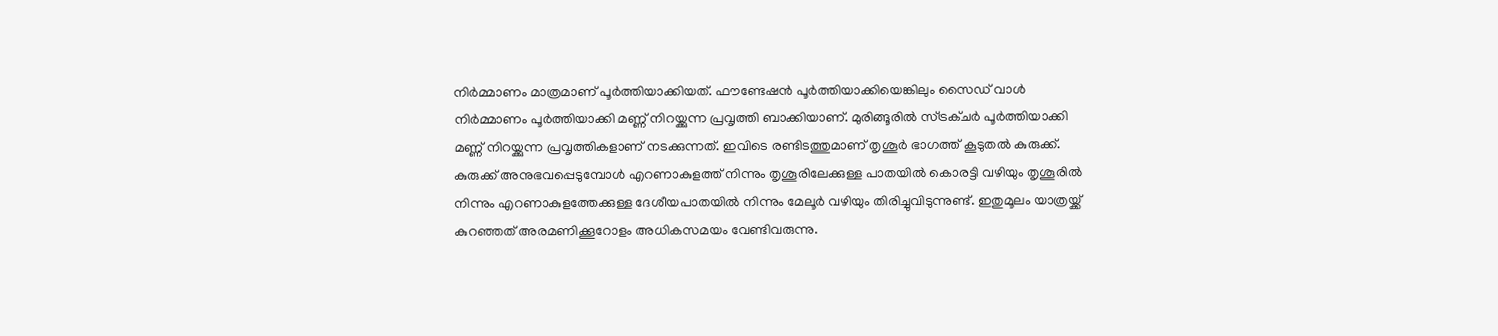നിർമ്മാണം മാത്രമാണ് പൂർത്തിയാക്കിയത്. ഫൗണ്ടേഷൻ പൂർത്തിയാക്കിയെങ്കിലും സൈഡ് വാൾ നിർമ്മാണം പൂർത്തിയാക്കി മണ്ണ് നിറയ്ക്കുന്ന പ്രവൃത്തി ബാക്കിയാണ്. മുരിങ്ങൂരിൽ സ്ട്രക്ചർ പൂർത്തിയാക്കി മണ്ണ് നിറയ്ക്കുന്ന പ്രവൃത്തികളാണ് നടക്കുന്നത്. ഇവിടെ രണ്ടിടത്തുമാണ് തൃശൂർ ഭാഗത്ത് കൂടുതൽ കുരുക്ക്. കുരുക്ക് അനുഭവപ്പെടുമ്പോൾ എറണാകുളത്ത് നിന്നും തൃശൂരിലേക്കുള്ള പാതയിൽ കൊരട്ടി വഴിയും തൃശൂരിൽ നിന്നും എറണാകുളത്തേക്കുള്ള ദേശീയപാതയിൽ നിന്നും മേലൂർ വഴിയും തിരിച്ചുവിടുന്നുണ്ട്. ഇതുമൂലം യാത്രയ്ക്ക് കുറഞ്ഞത് അരമണിക്കൂറോളം അധികസമയം വേണ്ടിവരുന്നു.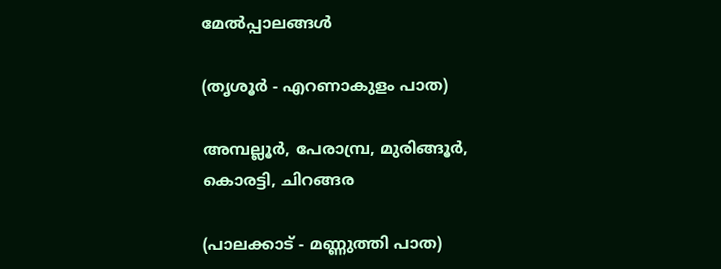മേൽപ്പാലങ്ങൾ

(തൃശൂർ - എറണാകുളം പാത)

അമ്പല്ലൂർ, പേരാമ്പ്ര, മുരിങ്ങൂർ, കൊരട്ടി, ചിറങ്ങര

(പാലക്കാട് - മണ്ണുത്തി പാത)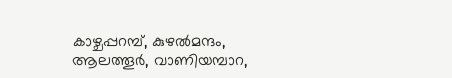കാഴ്ചപ്പറമ്പ്, കുഴൽമന്ദം, ആലത്തൂർ, വാണിയമ്പാറ,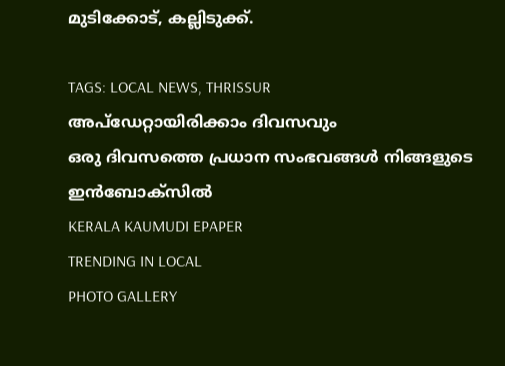മുടിക്കോട്, കല്ലിടുക്ക്.

TAGS: LOCAL NEWS, THRISSUR
അപ്ഡേറ്റായിരിക്കാം ദിവസവും
ഒരു ദിവസത്തെ പ്രധാന സംഭവങ്ങൾ നിങ്ങളുടെ ഇൻബോക്സിൽ
KERALA KAUMUDI EPAPER
TRENDING IN LOCAL
PHOTO GALLERY